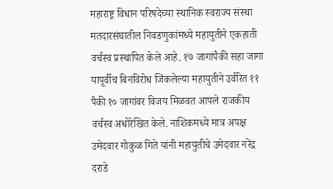महाराष्ट्र विधान परिषदेच्या स्थानिक स्वराज्य संस्था मतदारसंघातील निवडणुकांमध्ये महायुतीने एकहाती वर्चस्व प्रस्थापित केले आहे. १७ जागांपैकी सहा जागा यापूर्वीच बिनविरोध जिंकलेल्या महायुतीने उर्वरित ११ पैकी १० जागांवर विजय मिळवत आपले राजकीय वर्चस्व अधोरेखित केले. नाशिकमध्ये मात्र अपक्ष उमेदवार गोकुळ गिते यांनी महायुतीचे उमेदवार नरेंद्र दराडे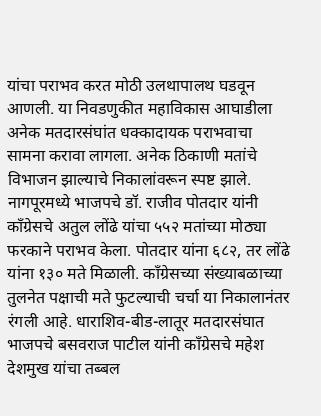यांचा पराभव करत मोठी उलथापालथ घडवून आणली. या निवडणुकीत महाविकास आघाडीला अनेक मतदारसंघांत धक्कादायक पराभवाचा सामना करावा लागला. अनेक ठिकाणी मतांचे विभाजन झाल्याचे निकालांवरून स्पष्ट झाले.
नागपूरमध्ये भाजपचे डॉ. राजीव पोतदार यांनी काँग्रेसचे अतुल लोंढे यांचा ५५२ मतांच्या मोठ्या फरकाने पराभव केला. पोतदार यांना ६८२, तर लोंढे यांना १३० मते मिळाली. काँग्रेसच्या संख्याबळाच्या तुलनेत पक्षाची मते फुटल्याची चर्चा या निकालानंतर रंगली आहे. धाराशिव-बीड-लातूर मतदारसंघात भाजपचे बसवराज पाटील यांनी काँग्रेसचे महेश देशमुख यांचा तब्बल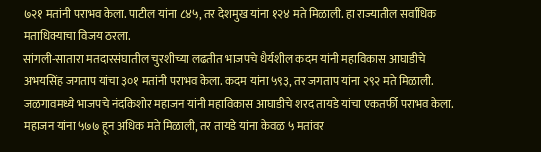७२१ मतांनी पराभव केला. पाटील यांना ८४५, तर देशमुख यांना १२४ मते मिळाली. हा राज्यातील सर्वाधिक मताधिक्याचा विजय ठरला.
सांगली-सातारा मतदारसंघातील चुरशीच्या लढतीत भाजपचे धैर्यशील कदम यांनी महाविकास आघाडीचे अभयसिंह जगताप यांचा ३०१ मतांनी पराभव केला. कदम यांना ५९३, तर जगताप यांना २९२ मते मिळाली. जळगावमध्ये भाजपचे नंदकिशोर महाजन यांनी महाविकास आघाडीचे शरद तायडे यांचा एकतर्फी पराभव केला. महाजन यांना ५७७ हून अधिक मते मिळाली, तर तायडे यांना केवळ ५ मतांवर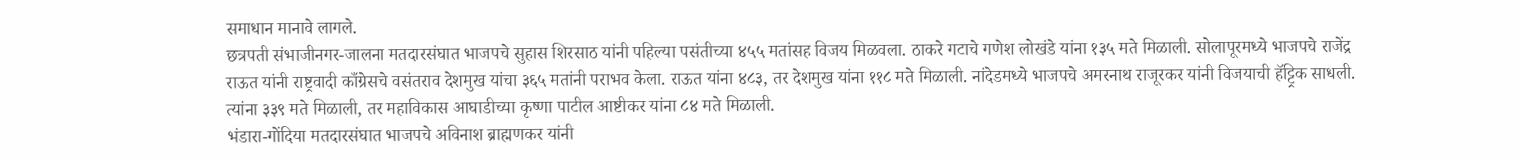समाधान मानावे लागले.
छत्रपती संभाजीनगर-जालना मतदारसंघात भाजपचे सुहास शिरसाठ यांनी पहिल्या पसंतीच्या ४५५ मतांसह विजय मिळवला. ठाकरे गटाचे गणेश लोखंडे यांना १३५ मते मिळाली. सोलापूरमध्ये भाजपचे राजेंद्र राऊत यांनी राष्ट्रवादी काँग्रेसचे वसंतराव देशमुख यांचा ३६५ मतांनी पराभव केला. राऊत यांना ४८३, तर देशमुख यांना ११८ मते मिळाली. नांदेडमध्ये भाजपचे अमरनाथ राजूरकर यांनी विजयाची हॅट्ट्रिक साधली. त्यांना ३३९ मते मिळाली, तर महाविकास आघाडीच्या कृष्णा पाटील आष्टीकर यांना ८४ मते मिळाली.
भंडारा-गोंदिया मतदारसंघात भाजपचे अविनाश ब्राह्मणकर यांनी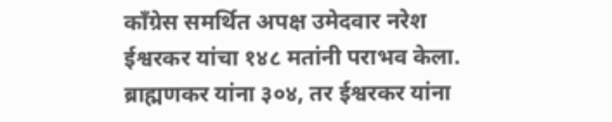काँग्रेस समर्थित अपक्ष उमेदवार नरेश ईश्वरकर यांचा १४८ मतांनी पराभव केला. ब्राह्मणकर यांना ३०४, तर ईश्वरकर यांना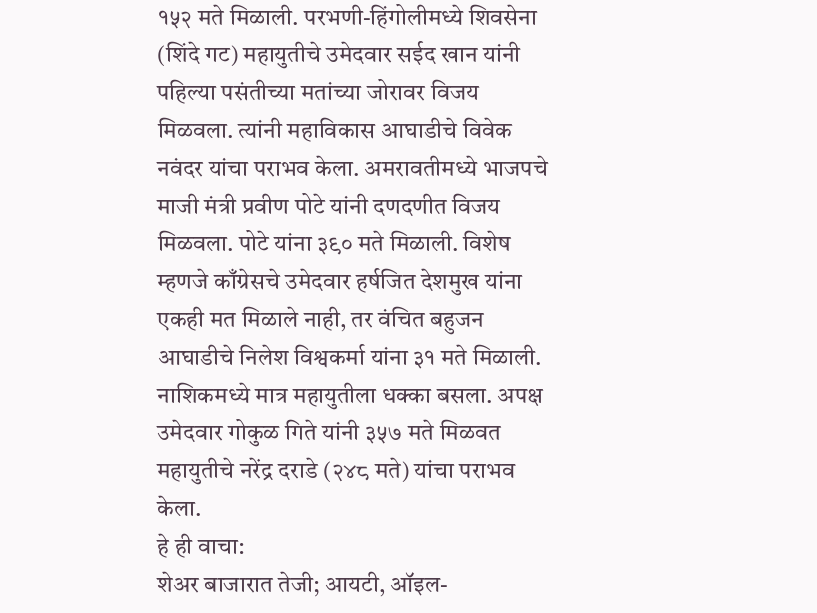१५२ मते मिळाली. परभणी-हिंगोलीमध्ये शिवसेना (शिंदे गट) महायुतीचे उमेदवार सईद खान यांनी पहिल्या पसंतीच्या मतांच्या जोरावर विजय मिळवला. त्यांनी महाविकास आघाडीचे विवेक नवंदर यांचा पराभव केला. अमरावतीमध्ये भाजपचे माजी मंत्री प्रवीण पोटे यांनी दणदणीत विजय मिळवला. पोटे यांना ३९० मते मिळाली. विशेष म्हणजे काँग्रेसचे उमेदवार हर्षजित देशमुख यांना एकही मत मिळाले नाही, तर वंचित बहुजन आघाडीचे निलेश विश्वकर्मा यांना ३१ मते मिळाली. नाशिकमध्ये मात्र महायुतीला धक्का बसला. अपक्ष उमेदवार गोकुळ गिते यांनी ३५७ मते मिळवत महायुतीचे नरेंद्र दराडे (२४८ मते) यांचा पराभव केला.
हे ही वाचा:
शेअर बाजारात तेजी; आयटी, ऑइल-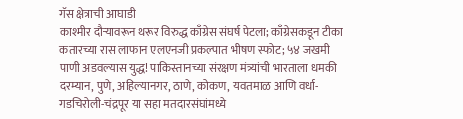गॅस क्षेत्राची आघाडी
काश्मीर दौऱ्यावरून थरूर विरुद्ध काँग्रेस संघर्ष पेटला; काँग्रेसकडून टीका
कतारच्या रास लाफान एलएनजी प्रकल्पात भीषण स्फोट; ५४ जखमी
पाणी अडवल्यास युद्ध! पाकिस्तानच्या संरक्षण मंत्र्यांची भारताला धमकी
दरम्यान, पुणे, अहिल्यानगर, ठाणे, कोकण, यवतमाळ आणि वर्धा-गडचिरोली-चंद्रपूर या सहा मतदारसंघांमध्ये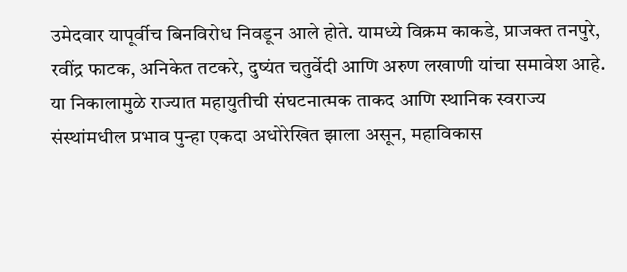उमेदवार यापूर्वीच बिनविरोध निवडून आले होते. यामध्ये विक्रम काकडे, प्राजक्त तनपुरे, रवींद्र फाटक, अनिकेत तटकरे, दुष्यंत चतुर्वेदी आणि अरुण लखाणी यांचा समावेश आहे. या निकालामुळे राज्यात महायुतीची संघटनात्मक ताकद आणि स्थानिक स्वराज्य संस्थांमधील प्रभाव पुन्हा एकदा अधोरेखित झाला असून, महाविकास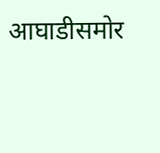आघाडीसमोर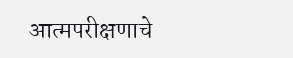आत्मपरीक्षणाचे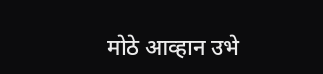मोठे आव्हान उभे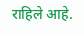राहिले आहे.